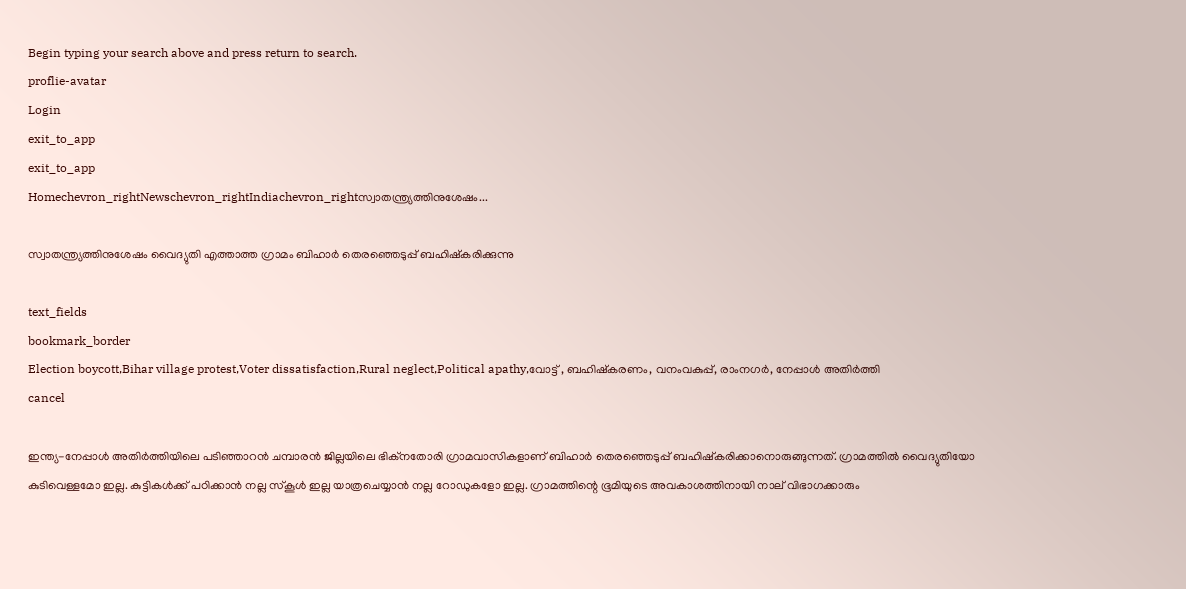Begin typing your search above and press return to search.
proflie-avatar
Login
exit_to_app
exit_to_app
Homechevron_rightNewschevron_rightIndiachevron_rightസ്വാതന്ത്ര്യത്തിനുശേഷം...

സ്വാതന്ത്ര്യത്തിനുശേഷം വൈദ്യുതി എത്താത്ത ഗ്രാമം ബിഹാർ തെരഞ്ഞെടുപ്പ് ബഹിഷ്‌കരിക്കുന്നു

text_fields
bookmark_border
Election boycott,Bihar village protest,Voter dissatisfaction,Rural neglect,Political apathy,വോട്ട് , ബഹിഷ്‍കരണം, വനംവകുപ്പ്, രാംനഗർ, നേപ്പാൾ അതിർത്തി
cancel

ഇന്ത്യ-നേപ്പാൾ അതിർത്തിയിലെ പടിഞ്ഞാറൻ ചമ്പാരൻ ജില്ലയിലെ ഭിക്‌നതോരി ഗ്രാമവാസികളാണ് ബിഹാർ തെരഞ്ഞെടുപ്പ് ബഹിഷ്‍കരിക്കാനൊരുങ്ങുന്നത്. ഗ്രാമത്തിൽ വൈദ്യുതിയോ കുടിവെള്ളമോ ഇല്ല. കുട്ടികൾക്ക് പഠിക്കാൻ നല്ല സ്കൂൾ ഇല്ല യാത്രചെയ്യാൻ നല്ല റോഡുകളോ ഇല്ല. ഗ്രാമത്തിന്റെ ഭൂമിയുടെ അവകാശത്തിനായി നാല് വിഭാഗക്കാരും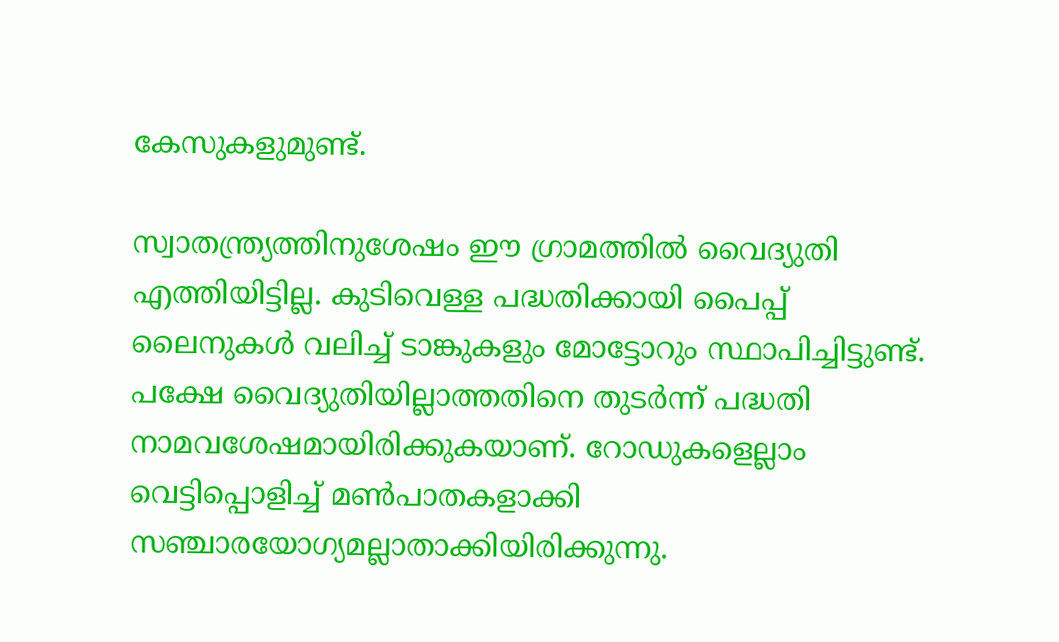കേസുകളുമുണ്ട്.

സ്വാതന്ത്ര്യത്തിനുശേഷം ഈ ഗ്രാമത്തിൽ വൈദ്യുതി എത്തിയിട്ടില്ല. കുടിവെള്ള പദ്ധതിക്കായി പൈപ്പ് ലൈനുകൾ വലിച്ച് ടാങ്കുകളും മോട്ടോറും സ്ഥാപിച്ചിട്ടുണ്ട്. പക്ഷേ വൈദ്യുതിയില്ലാത്തതിനെ തുടർന്ന് പദ്ധതി നാമവശേഷമായിരിക്കുകയാണ്. റോഡുകളെല്ലാം വെട്ടിപ്പൊളിച്ച് മൺപാതകളാക്കി സഞ്ചാരയോഗ്യമല്ലാതാക്കിയിരിക്കുന്നു.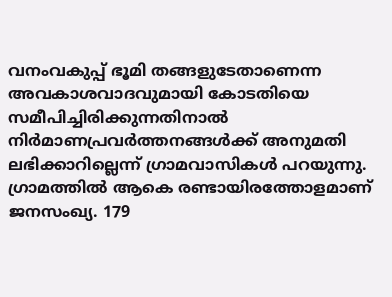വനംവകുപ്പ് ഭൂമി തങ്ങളുടേതാണെന്ന അവകാശവാദവുമായി കോടതിയെ സമീപിച്ചിരിക്കുന്നതിനാൽ നിർമാണപ്രവർത്തനങ്ങൾക്ക് അനുമതി ലഭിക്കാറില്ലെന്ന് ഗ്രാമവാസികൾ പറയുന്നു. ഗ്രാമത്തിൽ ആകെ രണ്ടായിരത്തോളമാണ് ജനസംഖ്യ. 179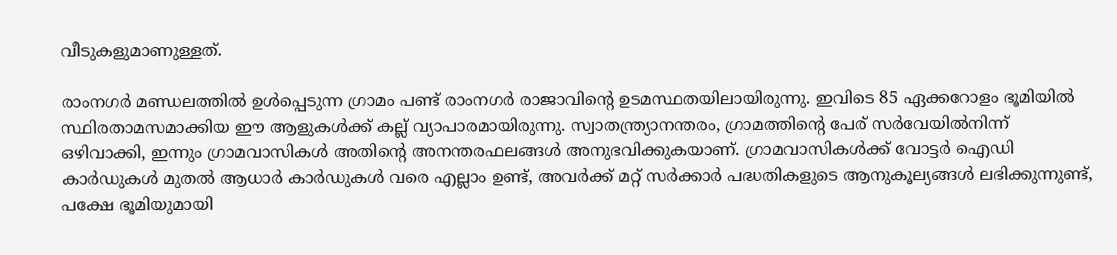വീടുകളുമാണുള്ളത്.

രാംനഗർ മണ്ഡലത്തിൽ ഉൾപ്പെടുന്ന ഗ്രാമം പണ്ട് രാംനഗർ രാജാവിന്റെ ഉടമസ്ഥതയിലായിരുന്നു. ഇവിടെ 85 ഏക്കറോളം ഭൂമിയിൽ സ്ഥിരതാമസമാക്കിയ ഈ ആളുകൾക്ക് കല്ല് വ്യാപാരമായിരുന്നു. സ്വാതന്ത്ര്യാനന്തരം, ഗ്രാമത്തിന്റെ പേര് സർവേയിൽനിന്ന് ഒഴിവാക്കി, ഇന്നും ഗ്രാമവാസികൾ അതിന്റെ അനന്തരഫലങ്ങൾ അനുഭവിക്കുകയാണ്. ഗ്രാമവാസികൾക്ക് വോട്ടർ ഐഡി കാർഡുകൾ മുതൽ ആധാർ കാർഡുകൾ വരെ എല്ലാം ഉണ്ട്, അവർക്ക് മറ്റ് സർക്കാർ പദ്ധതികളുടെ ആനുകൂല്യങ്ങൾ ലഭിക്കുന്നുണ്ട്, പക്ഷേ ഭൂമിയുമായി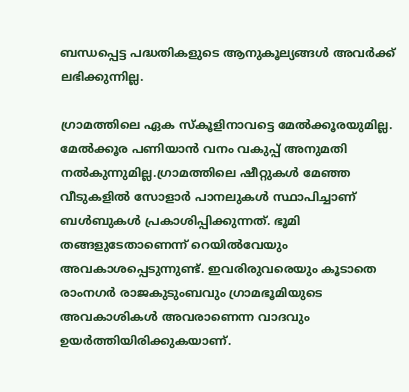ബന്ധപ്പെട്ട പദ്ധതികളുടെ ആനുകൂല്യങ്ങൾ അവർക്ക് ലഭിക്കുന്നില്ല.

ഗ്രാമത്തിലെ ഏക സ്കൂളിനാവട്ടെ മേൽക്കൂരയുമില്ല. മേൽക്കൂര പണിയാൻ വനം വകുപ്പ് അനുമതി നൽകുന്നുമില്ല.ഗ്രാമത്തിലെ ഷീറ്റുകൾ മേഞ്ഞ വീടുകളിൽ സോളാർ പാനലുകൾ സ്ഥാപിച്ചാണ് ബൾബുകൾ പ്രകാശിപ്പിക്കുന്നത്. ഭൂമി തങ്ങളുടേതാണെന്ന് റെയിൽവേയും അവകാശപ്പെടുന്നുണ്ട്. ഇവരിരുവരെയും കൂടാതെ രാംനഗർ രാജകുടുംബവും ഗ്രാമഭൂമിയുടെ അവകാശികൾ അവരാണെന്ന വാദവും ഉയർത്തിയിരിക്കുകയാണ്.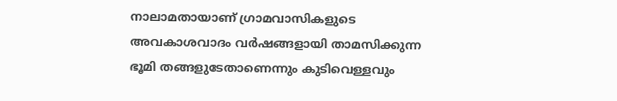നാലാമതായാണ് ഗ്രാമവാസികളുടെ അവകാശവാദം വർഷങ്ങളായി താമസിക്കുന്ന ഭൂമി തങ്ങളുടേതാണെന്നും കുടിവെള്ളവും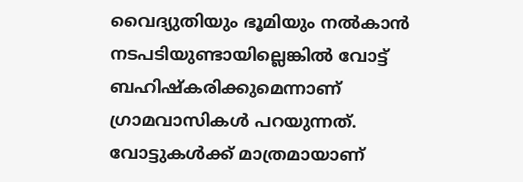വൈദ്യുതിയും ഭൂമിയും നൽകാൻ നടപടിയുണ്ടായില്ലെങ്കിൽ വോട്ട് ബഹിഷ്‍കരിക്കുമെന്നാണ് ഗ്രാമവാസികൾ പറയുന്നത്. വോട്ടുകൾക്ക് മാത്രമായാണ്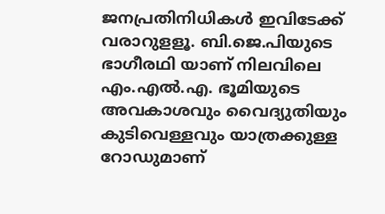ജനപ്രതിനിധികൾ ഇവിടേക്ക് വരാറുളളൂ. ബി.ജെ.പിയുടെ ഭാഗീരഥി യാണ് നിലവിലെ എം.എൽ.എ. ഭൂമിയുടെ അവകാശവും വൈദ്യുതിയും കുടിവെള്ളവും യാത്രക്കുള്ള റോഡുമാണ്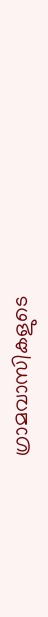ഗ്രാമവാസികളുടെ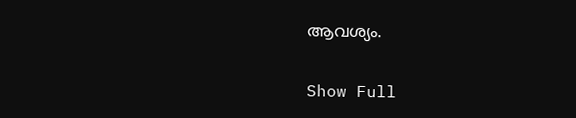ആവശ്യം.

Show Full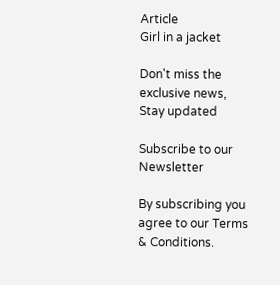Article
Girl in a jacket

Don't miss the exclusive news, Stay updated

Subscribe to our Newsletter

By subscribing you agree to our Terms & Conditions.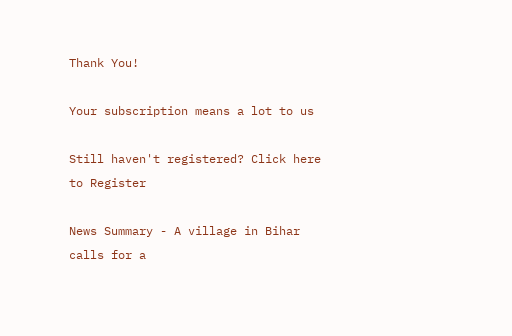Thank You!

Your subscription means a lot to us

Still haven't registered? Click here to Register

News Summary - A village in Bihar calls for a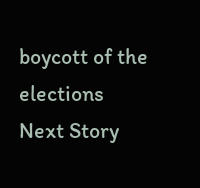boycott of the elections
Next Story